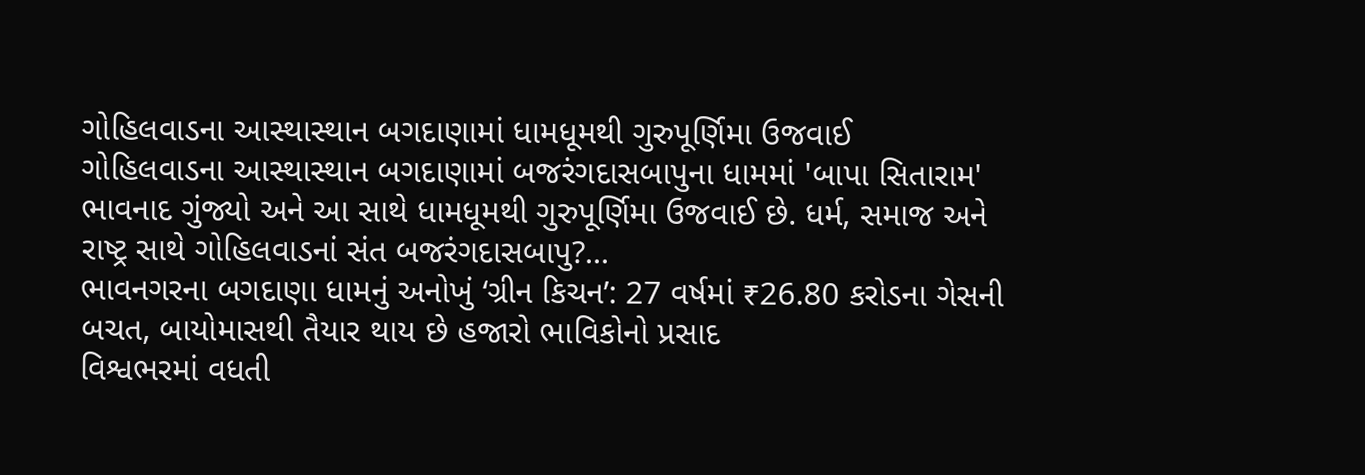ગોહિલવાડના આસ્થાસ્થાન બગદાણામાં ધામધૂમથી ગુરુપૂર્ણિમા ઉજવાઈ
ગોહિલવાડના આસ્થાસ્થાન બગદાણામાં બજરંગદાસબાપુના ધામમાં 'બાપા સિતારામ' ભાવનાદ ગુંજ્યો અને આ સાથે ધામધૂમથી ગુરુપૂર્ણિમા ઉજવાઈ છે. ધર્મ, સમાજ અને રાષ્ટ્ર સાથે ગોહિલવાડનાં સંત બજરંગદાસબાપુ?...
ભાવનગરના બગદાણા ધામનું અનોખું ‘ગ્રીન કિચન’: 27 વર્ષમાં ₹26.80 કરોડના ગેસની બચત, બાયોમાસથી તૈયાર થાય છે હજારો ભાવિકોનો પ્રસાદ
વિશ્વભરમાં વધતી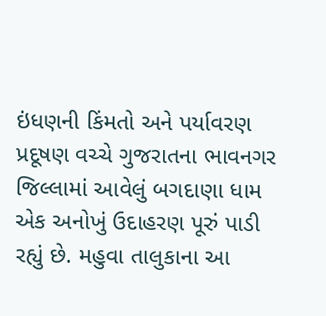ઇંધણની કિંમતો અને પર્યાવરણ પ્રદૂષણ વચ્ચે ગુજરાતના ભાવનગર જિલ્લામાં આવેલું બગદાણા ધામ એક અનોખું ઉદાહરણ પૂરું પાડી રહ્યું છે. મહુવા તાલુકાના આ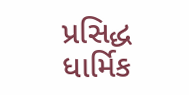પ્રસિદ્ધ ધાર્મિક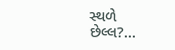સ્થળે છેલ્લ?...